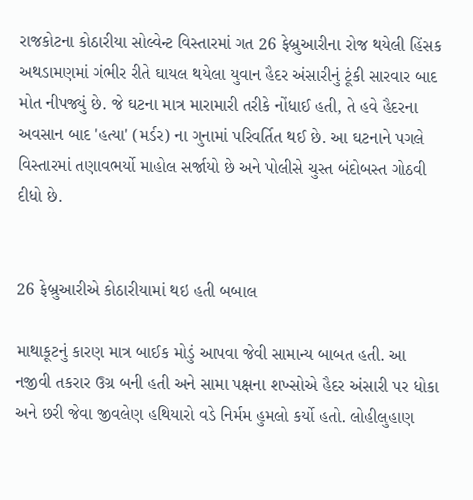રાજકોટના કોઠારીયા સોલ્વેન્ટ વિસ્તારમાં ગત 26 ફેબ્રુઆરીના રોજ થયેલી હિંસક અથડામણમાં ગંભીર રીતે ઘાયલ થયેલા યુવાન હૈદર અંસારીનું ટૂંકી સારવાર બાદ મોત નીપજ્યું છે. જે ઘટના માત્ર મારામારી તરીકે નોંધાઈ હતી, તે હવે હૈદરના અવસાન બાદ 'હત્યા' (મર્ડર) ના ગુનામાં પરિવર્તિત થઈ છે. આ ઘટનાને પગલે વિસ્તારમાં તણાવભર્યો માહોલ સર્જાયો છે અને પોલીસે ચુસ્ત બંદોબસ્ત ગોઠવી દીધો છે.


26 ફેબ્રુઆરીએ કોઠારીયામાં થઇ હતી બબાલ

માથાકૂટનું કારણ માત્ર બાઈક મોડું આપવા જેવી સામાન્ય બાબત હતી. આ નજીવી તકરાર ઉગ્ર બની હતી અને સામા પક્ષના શખ્સોએ હૈદર અંસારી પર ધોકા અને છરી જેવા જીવલેણ હથિયારો વડે નિર્મમ હુમલો કર્યો હતો. લોહીલુહાણ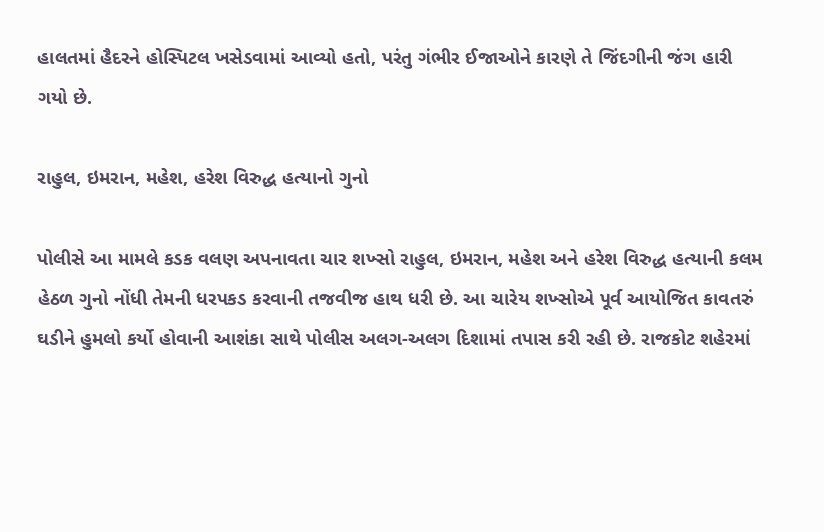હાલતમાં હૈદરને હોસ્પિટલ ખસેડવામાં આવ્યો હતો, પરંતુ ગંભીર ઈજાઓને કારણે તે જિંદગીની જંગ હારી ગયો છે.

રાહુલ, ઇમરાન, મહેશ, હરેશ વિરુદ્ધ હત્યાનો ગુનો

પોલીસે આ મામલે કડક વલણ અપનાવતા ચાર શખ્સો રાહુલ, ઇમરાન, મહેશ અને હરેશ વિરુદ્ધ હત્યાની કલમ હેઠળ ગુનો નોંધી તેમની ધરપકડ કરવાની તજવીજ હાથ ધરી છે. આ ચારેય શખ્સોએ પૂર્વ આયોજિત કાવતરું ઘડીને હુમલો કર્યો હોવાની આશંકા સાથે પોલીસ અલગ-અલગ દિશામાં તપાસ કરી રહી છે. રાજકોટ શહેરમાં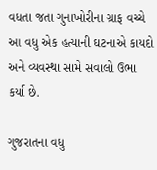વધતા જતા ગુનાખોરીના ગ્રાફ વચ્ચે આ વધુ એક હત્યાની ઘટનાએ કાયદો અને વ્યવસ્થા સામે સવાલો ઉભા કર્યા છે.

ગુજરાતના વધુ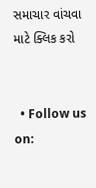સમાચાર વાંચવા માટે ક્લિક કરો


  • Follow us on: